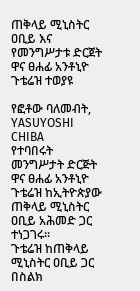ጠቅላይ ሚኒስትር ዐቢይ እና የመንግሥታቱ ድርጀት ዋና ፀሐፊ አንቶኒዮ ጉቴሬዝ ተወያዩ

የፎቶው ባለመብት, YASUYOSHI CHIBA
የተባበሩት መንግሥታት ድርጅት ዋና ፀሐፊ አንቶኒዮ ጉቴሬዝ ከኢትዮጵያው ጠቅላይ ሚኒስትር ዐቢይ አሕመድ ጋር ተነጋገሩ።
ጉቴሬዝ ከጠቅላይ ሚኒስትር ዐቢይ ጋር በስልክ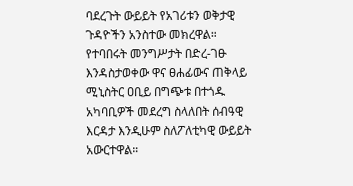ባደረጉት ውይይት የአገሪቱን ወቅታዊ ጉዳዮችን አንስተው መክረዋል።
የተባበሩት መንግሥታት በድረ-ገፁ እንዳስታወቀው ዋና ፀሐፊውና ጠቅላይ ሚኒስትር ዐቢይ በግጭቱ በተጎዱ አካባቢዎች መደረግ ስላለበት ሰብዓዊ እርዳታ እንዲሁም ስለፖለቲካዊ ውይይት አውርተዋል።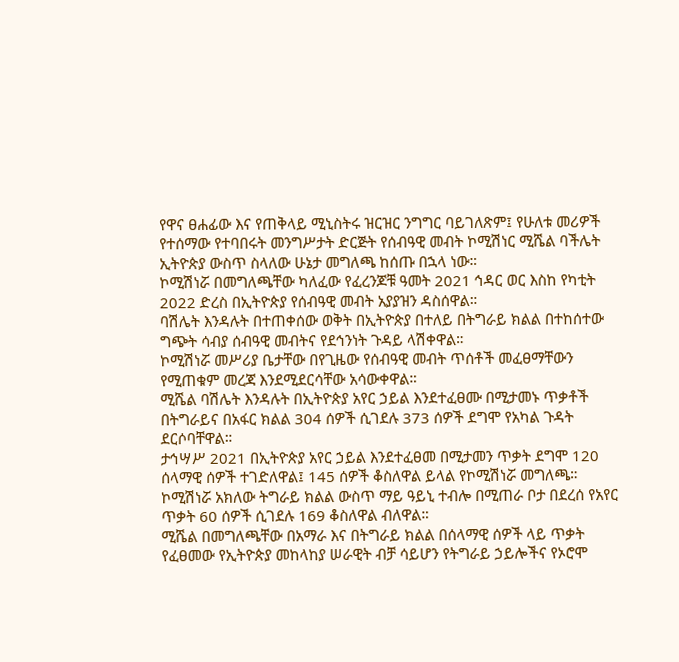የዋና ፀሐፊው እና የጠቅላይ ሚኒስትሩ ዝርዝር ንግግር ባይገለጽም፤ የሁለቱ መሪዎች የተሰማው የተባበሩት መንግሥታት ድርጅት የሰብዓዊ መብት ኮሚሽነር ሚሼል ባችሌት ኢትዮጵያ ውስጥ ስላለው ሁኔታ መግለጫ ከሰጡ በኋላ ነው።
ኮሚሽነሯ በመግለጫቸው ካለፈው የፈረንጆቹ ዓመት 2021 ኅዳር ወር እስከ የካቲት 2022 ድረስ በኢትዮጵያ የሰብዓዊ መብት አያያዝን ዳስሰዋል።
ባሽሌት እንዳሉት በተጠቀሰው ወቅት በኢትዮጵያ በተለይ በትግራይ ክልል በተከሰተው ግጭት ሳብያ ሰብዓዊ መብትና የደኅንነት ጉዳይ ላሽቀዋል።
ኮሚሽነሯ መሥሪያ ቤታቸው በየጊዜው የሰብዓዊ መብት ጥሰቶች መፈፀማቸውን የሚጠቁም መረጃ እንደሚደርሳቸው አሳውቀዋል።
ሚሼል ባሽሌት እንዳሉት በኢትዮጵያ አየር ኃይል እንደተፈፀሙ በሚታመኑ ጥቃቶች በትግራይና በአፋር ክልል 304 ሰዎች ሲገደሉ 373 ሰዎች ደግሞ የአካል ጉዳት ደርሶባቸዋል።
ታኅሣሥ 2021 በኢትዮጵያ አየር ኃይል እንደተፈፀመ በሚታመን ጥቃት ደግሞ 120 ሰላማዊ ሰዎች ተገድለዋል፤ 145 ሰዎች ቆስለዋል ይላል የኮሚሽነሯ መግለጫ።
ኮሚሽነሯ አክለው ትግራይ ክልል ውስጥ ማይ ዓይኒ ተብሎ በሚጠራ ቦታ በደረሰ የአየር ጥቃት 60 ሰዎች ሲገደሉ 169 ቆስለዋል ብለዋል።
ሚሼል በመግለጫቸው በአማራ እና በትግራይ ክልል በሰላማዊ ሰዎች ላይ ጥቃት የፈፀመው የኢትዮጵያ መከላከያ ሠራዊት ብቻ ሳይሆን የትግራይ ኃይሎችና የኦሮሞ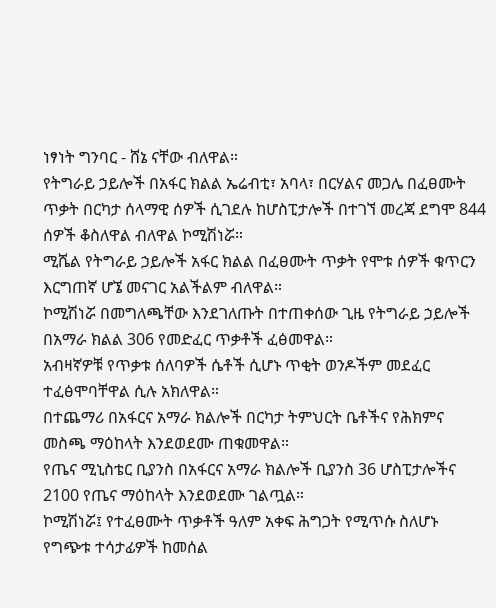ነፃነት ግንባር - ሸኔ ናቸው ብለዋል።
የትግራይ ኃይሎች በአፋር ክልል ኤሬብቲ፣ አባላ፣ በርሃልና መጋሌ በፈፀሙት ጥቃት በርካታ ሰላማዊ ሰዎች ሲገደሉ ከሆስፒታሎች በተገኘ መረጃ ደግሞ 844 ሰዎች ቆስለዋል ብለዋል ኮሚሽነሯ።
ሚሼል የትግራይ ኃይሎች አፋር ክልል በፈፀሙት ጥቃት የሞቱ ሰዎች ቁጥርን እርግጠኛ ሆኜ መናገር አልችልም ብለዋል።
ኮሚሽነሯ በመግለጫቸው እንደገለጡት በተጠቀሰው ጊዜ የትግራይ ኃይሎች በአማራ ክልል 306 የመድፈር ጥቃቶች ፈፅመዋል።
አብዛኛዎቹ የጥቃቱ ሰለባዎች ሴቶች ሲሆኑ ጥቂት ወንዶችም መደፈር ተፈፅሞባቸዋል ሲሉ አክለዋል።
በተጨማሪ በአፋርና አማራ ክልሎች በርካታ ትምህርት ቤቶችና የሕክምና መስጫ ማዕከላት እንደወደሙ ጠቁመዋል።
የጤና ሚኒስቴር ቢያንስ በአፋርና አማራ ክልሎች ቢያንስ 36 ሆስፒታሎችና 2100 የጤና ማዕከላት እንደወደሙ ገልጧል።
ኮሚሽነሯ፤ የተፈፀሙት ጥቃቶች ዓለም አቀፍ ሕግጋት የሚጥሱ ስለሆኑ የግጭቱ ተሳታፊዎች ከመሰል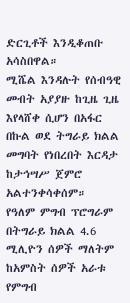ድርጊቶች እንዲቆጠቡ አሳስበዋል።
ሚሼል እንዳሉት የሰብዓዊ መብት አያያዙ ከጊዜ ጊዜ እየላሸቀ ሲሆን በአፋር በኩል ወደ ትግራይ ክልል መግባት የነበረበት እርዳታ ከታኅሣሥ ጀምሮ አልተንቀሳቀሰም።
የዓለም ምግብ ፕሮግራም በትግራይ ክልል 4.6 ሚሊዮን ሰዎች ማለትም ከአምስት ሰዎች አራቱ የምግብ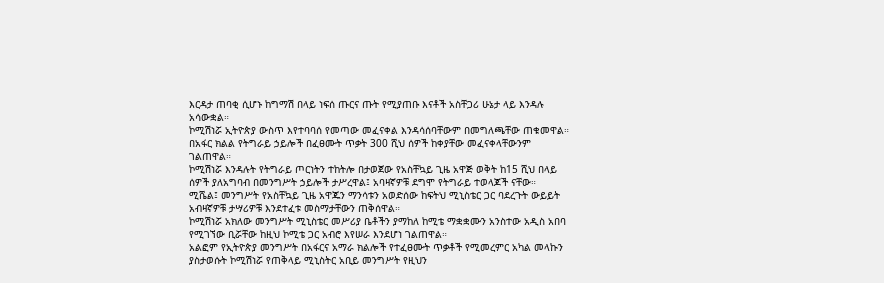እርዳታ ጠባቂ ሲሆኑ ከግማሽ በላይ ነፍሰ ጡርና ጡት የሚያጠቡ እናቶች አስቸጋሪ ሁኔታ ላይ እንዳሉ አሳውቋል።
ኮሚሽነሯ ኢትዮጵያ ውስጥ እየተባባሰ የመጣው መፈናቀል እንዳሳሰባቸውም በመግለጫቸው ጠቁመዋል።
በአፋር ክልል የትግራይ ኃይሎች በፈፀሙት ጥቃት 300 ሺህ ሰዎች ከቀያቸው መፈናቀላቸውንም ገልጠዋል።
ኮሚሽነሯ እንዳሉት የትግራይ ጦርነትን ተከትሎ በታወጀው የአስቸኳይ ጊዜ አዋጅ ወቅት ከ15 ሺህ በላይ ሰዎች ያለአግባብ በመንግሥት ኃይሎች ታሥረዋል፤ አባዛኛዎቹ ደግሞ የትግራይ ተወላጆች ናቸው።
ሚሼል፤ መንግሥት የአስቸኳይ ጊዜ አዋጁን ማንሳቱን አወድሰው ከፍትህ ሚኒስቴር ጋር ባደረጉት ውይይት አብዛኛዎቹ ታሣሪዎቹ እንደተፈቱ መስማታቸውን ጠቅሰዋል።
ኮሚሽነሯ አክለው መንግሥት ሚኒስቴር መሥሪያ ቤቶችን ያማከለ ከሚቴ ማቋቋሙን አንስተው አዲስ አበባ የሚገኘው ቢሯቸው ከዚህ ኮሚቴ ጋር አብሮ እየሠራ እንደሆነ ገልጠዋል።
አልፎም የኢትዮጵያ መንግሥት በአፋርና አማራ ክልሎች የተፈፀሙት ጥቃቶች የሚመረምር አካል መላኩን ያስታወሱት ኮሚሽነሯ የጠቅላይ ሚኒስትር አቢይ መንግሥት የዚህን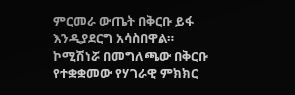ምርመራ ውጤት በቅርቡ ይፋ እንዲያደርግ አሳስበዋል።
ኮሚሽነሯ በመግለጫው በቅርቡ የተቋቋመው የሃገራዊ ምክክር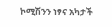ኮሚሽንን ነፃና አካታች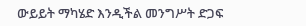ውይይት ማካሄድ እንዲችል መንግሥት ድጋፍ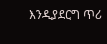እንዲያደርግ ጥሪ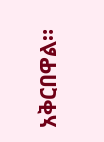አቅርበዋል።